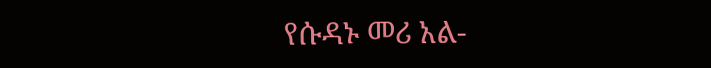የሱዳኑ መሪ አል-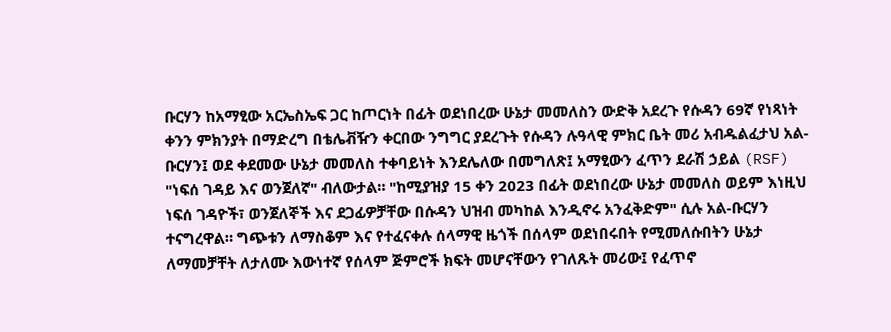ቡርሃን ከአማፂው አርኤስኤፍ ጋር ከጦርነት በፊት ወደነበረው ሁኔታ መመለስን ውድቅ አደረጉ የሱዳን 69ኛ የነጻነት ቀንን ምክንያት በማድረግ በቴሌቭዥን ቀርበው ንግግር ያደረጉት የሱዳን ሉዓላዊ ምክር ቤት መሪ አብዱልፈታህ አል-ቡርሃን፤ ወደ ቀደመው ሁኔታ መመለስ ተቀባይነት እንደሌለው በመግለጽ፤ አማፂውን ፈጥን ደራሽ ኃይል (RSF) "ነፍሰ ገዳይ እና ወንጀለኛ" ብለውታል። "ከሚያዝያ 15 ቀን 2023 በፊት ወደነበረው ሁኔታ መመለስ ወይም እነዚህ ነፍሰ ገዳዮች፣ ወንጀለኞች እና ደጋፊዎቻቸው በሱዳን ህዝብ መካከል እንዲኖሩ አንፈቅድም" ሲሉ አል-ቡርሃን ተናግረዋል። ግጭቱን ለማስቆም እና የተፈናቀሉ ሰላማዊ ዜጎች በሰላም ወደነበሩበት የሚመለሱበትን ሁኔታ ለማመቻቸት ለታለሙ እውነተኛ የሰላም ጅምሮች ክፍት መሆናቸውን የገለጹት መሪው፤ የፈጥኖ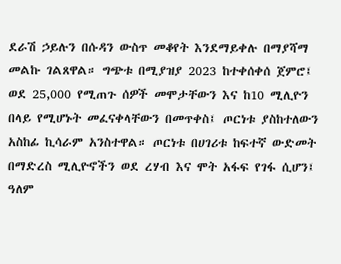ደራሽ ኃይሉን በሱዳን ውስጥ መቆየት እንደማይቀሉ በማያሻማ መልኩ ገልጸዋል። ግጭቱ በሚያዝያ 2023 ከተቀሰቀሰ ጀምሮ፤ ወደ 25,000 የሚጠጉ ሰዎች መሞታቸውን እና ከ10 ሚሊዮን በላይ የሚሆኑት መፈናቀላቸውን በመጥቀስ፤ ጦርነቱ ያስከተለውን አስከፊ ኪሳራም አንስተዋል። ጦርነቱ በሀገሪቱ ከፍተኛ ውድመት በማድረስ ሚሊዮኖችን ወደ ረሃብ እና ሞት አፋፍ የገፋ ሲሆን፤ ዓለም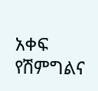አቀፍ የሽምግልና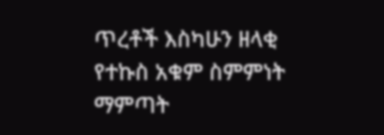ጥረቶች እስካሁን ዘላቂ የተኩስ አቁም ስምምነት ማምጣት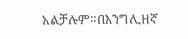አልቻሉም።በእንግሊዘኛ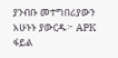ያንብቡ መተግበሪያውን አሁኑኑ ያውርዱ፦ APK ፋይል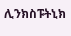ሊንክስፑትኒክ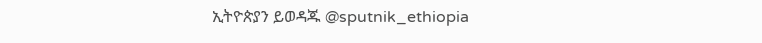ኢትዮጵያን ይወዳጁ @sputnik_ethiopia